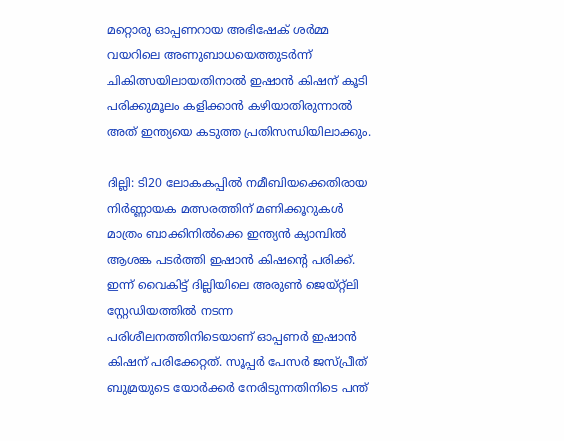മറ്റൊരു ഓപ്പണറായ അഭിഷേക് ശർമ്മ വയറിലെ അണുബാധയെത്തുടർന്ന് ചികിത്സയിലായതിനാൽ ഇഷാൻ കിഷന് കൂടി പരിക്കുമൂലം കളിക്കാന്‍ കഴിയാതിരുന്നാല്‍ അത് ഇന്ത്യയെ കടുത്ത പ്രതിസന്ധിയിലാക്കും.

ദില്ലി: ടി20 ലോകകപ്പിൽ നമീബിയക്കെതിരായ നിർണ്ണായക മത്സരത്തിന് മണിക്കൂറുകൾ മാത്രം ബാക്കിനിൽക്കെ ഇന്ത്യൻ ക്യാമ്പിൽ ആശങ്ക പടര്‍ത്തി ഇഷാന്‍ കിഷന്‍റെ പരിക്ക്. ഇന്ന് വൈകിട്ട് ദില്ലിയിലെ അരുൺ ജെയ്റ്റ്‌ലി സ്റ്റേഡിയത്തിൽ നടന്ന പരിശീലനത്തിനിടെയാണ് ഓപ്പണർ ഇഷാൻ കിഷന് പരിക്കേറ്റത്. സൂപ്പർ പേസർ ജസ്പ്രീത് ബുമ്രയുടെ യോർക്കർ നേരിടുന്നതിനിടെ പന്ത്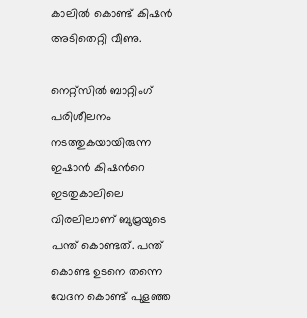കാലില്‍ കൊണ്ട് കിഷന്‍ അടിതെറ്റി വീണു.

നെറ്റ്സിൽ ബാറ്റിംഗ് പരിശീലനം നടത്തുകയായിരുന്ന ഇഷാൻ കിഷന്‍റെ ഇടതുകാലിലെ വിരലിലാണ് ബുമ്രയുടെ പന്ത് കൊണ്ടത്. പന്ത് കൊണ്ട ഉടനെ തന്നെ വേദന കൊണ്ട് പുളഞ്ഞ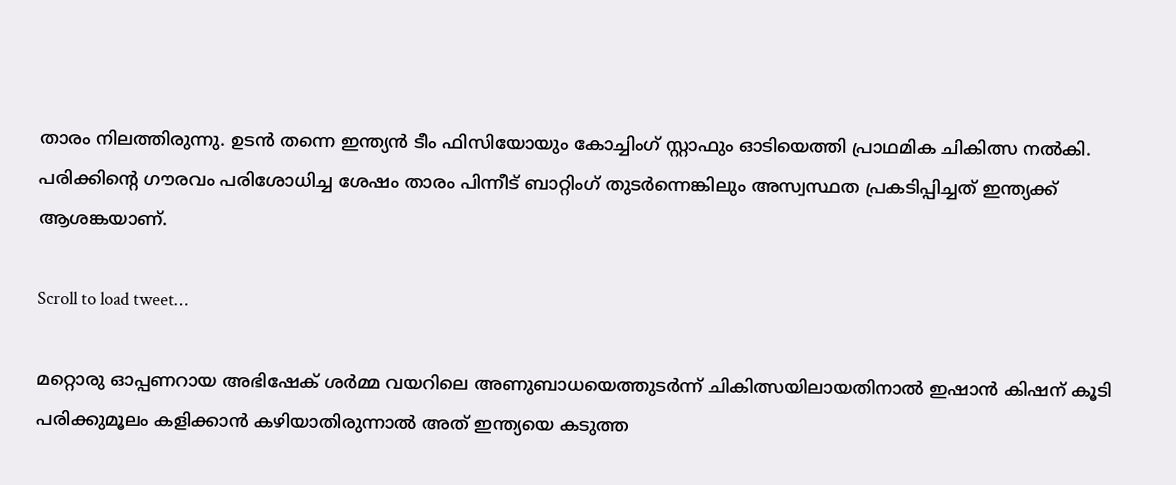താരം നിലത്തിരുന്നു. ഉടൻ തന്നെ ഇന്ത്യൻ ടീം ഫിസിയോയും കോച്ചിംഗ് സ്റ്റാഫും ഓടിയെത്തി പ്രാഥമിക ചികിത്സ നൽകി. പരിക്കിന്‍റെ ഗൗരവം പരിശോധിച്ച ശേഷം താരം പിന്നീട് ബാറ്റിംഗ് തുടർന്നെങ്കിലും അസ്വസ്ഥത പ്രകടിപ്പിച്ചത് ഇന്ത്യക്ക് ആശങ്കയാണ്.

Scroll to load tweet…

മറ്റൊരു ഓപ്പണറായ അഭിഷേക് ശർമ്മ വയറിലെ അണുബാധയെത്തുടർന്ന് ചികിത്സയിലായതിനാൽ ഇഷാൻ കിഷന് കൂടി പരിക്കുമൂലം കളിക്കാന്‍ കഴിയാതിരുന്നാല്‍ അത് ഇന്ത്യയെ കടുത്ത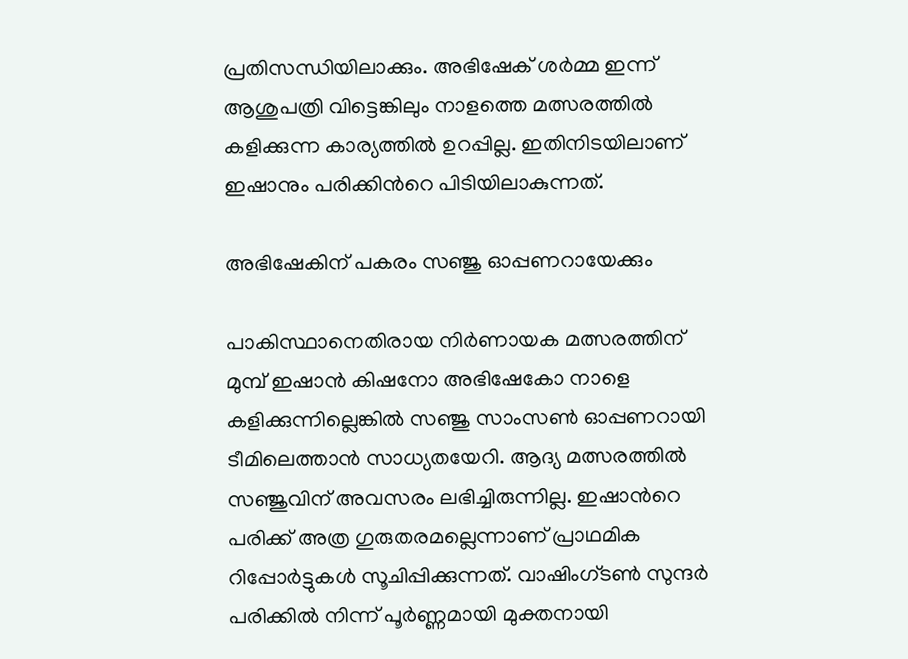പ്രതിസന്ധിയിലാക്കും. അഭിഷേക് ശർമ്മ ഇന്ന് ആശുപത്രി വിട്ടെങ്കിലും നാളത്തെ മത്സരത്തിൽ കളിക്കുന്ന കാര്യത്തിൽ ഉറപ്പില്ല. ഇതിനിടയിലാണ് ഇഷാനും പരിക്കിന്‍റെ പിടിയിലാകുന്നത്.

അഭിഷേകിന് പകരം സഞ്ജു ഓപ്പണറായേക്കും

പാകിസ്ഥാനെതിരായ നിര്‍ണായക മത്സരത്തിന് മുമ്പ് ഇഷാൻ കിഷനോ അഭിഷേകോ നാളെ കളിക്കുന്നില്ലെങ്കിൽ സഞ്ജു സാംസൺ ഓപ്പണറായി ടീമിലെത്താൻ സാധ്യതയേറി. ആദ്യ മത്സരത്തിൽ സഞ്ജുവിന് അവസരം ലഭിച്ചിരുന്നില്ല. ഇഷാന്‍റെ പരിക്ക് അത്ര ഗുരുതരമല്ലെന്നാണ് പ്രാഥമിക റിപ്പോർട്ടുകൾ സൂചിപ്പിക്കുന്നത്. വാഷിംഗ്ടൺ സുന്ദർ പരിക്കിൽ നിന്ന് പൂർണ്ണമായി മുക്തനായി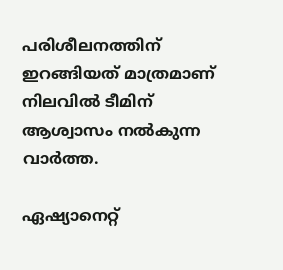പരിശീലനത്തിന് ഇറങ്ങിയത് മാത്രമാണ് നിലവിൽ ടീമിന് ആശ്വാസം നൽകുന്ന വാർത്ത.

ഏഷ്യാനെറ്റ്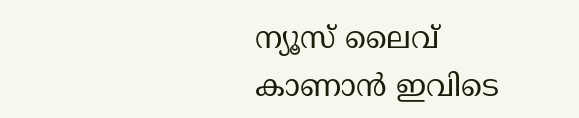ന്യൂസ് ലൈവ് കാണാന്‍ ഇവിടെ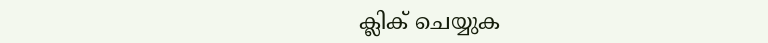ക്ലിക് ചെയ്യുക